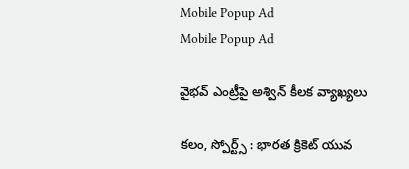Mobile Popup Ad
Mobile Popup Ad

వైభవ్ ఎంట్రీపై అశ్విన్ కీలక వ్యాఖ్యలు

కలం, స్పోర్ట్స్ : భారత క్రికెట్ యువ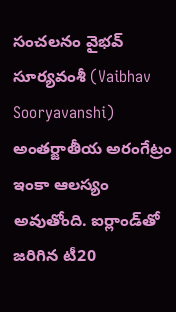సంచలనం వైభవ్ సూర్యవంశీ (Vaibhav Sooryavanshi) అంతర్జాతీయ అరంగేట్రం ఇంకా ఆలస్యం అవుతోంది. ఐర్లాండ్‌తో జరిగిన టీ20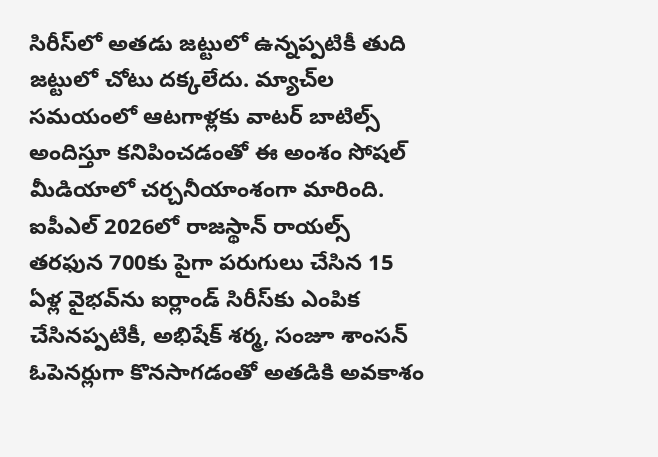సిరీస్‌లో అతడు జట్టులో ఉన్నప్పటికీ తుది జట్టులో చోటు దక్కలేదు. మ్యాచ్‌ల సమయంలో ఆటగాళ్లకు వాటర్ బాటిల్స్ అందిస్తూ కనిపించడంతో ఈ అంశం సోషల్ మీడియాలో చర్చనీయాంశంగా మారింది. ఐపీఎల్ 2026లో రాజస్థాన్ రాయల్స్ తరఫున 700కు పైగా పరుగులు చేసిన 15 ఏళ్ల వైభవ్‌ను ఐర్లాండ్ సిరీస్‌కు ఎంపిక చేసినప్పటికీ, అభిషేక్ శర్మ, సంజూ శాంసన్ ఓపెనర్లుగా కొనసాగడంతో అతడికి అవకాశం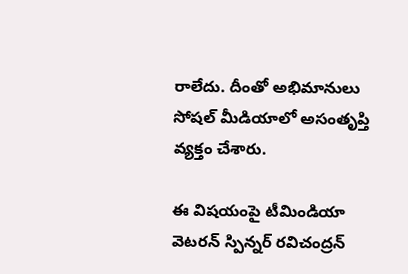రాలేదు. దీంతో అభిమానులు సోషల్ మీడియాలో అసంతృప్తి వ్యక్తం చేశారు.

ఈ విషయంపై టీమిండియా వెటరన్ స్పిన్నర్ రవిచంద్రన్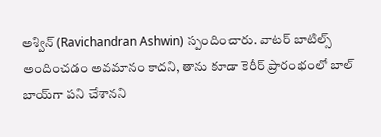అశ్విన్ (Ravichandran Ashwin) స్పందించారు. వాటర్ బాటిల్స్ అందించడం అవమానం కాదని, తాను కూడా కెరీర్ ప్రారంభంలో బాల్ బాయ్‌గా పని చేశానని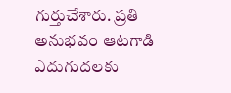గుర్తుచేశారు. ప్రతి అనుభవం ఆటగాడి ఎదుగుదలకు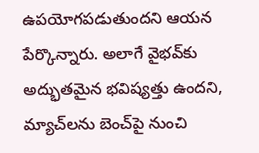ఉపయోగపడుతుందని ఆయన పేర్కొన్నారు. అలాగే వైభవ్‌కు అద్భుతమైన భవిష్యత్తు ఉందని, మ్యాచ్‌లను బెంచ్‌పై నుంచి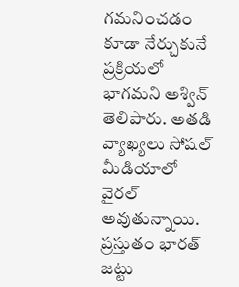గమనించడం కూడా నేర్చుకునే ప్రక్రియలో భాగమని అశ్విన్ తెలిపారు. అతడి వ్యాఖ్యలు సోషల్ మీడియాలో వైరల్ అవుతున్నాయి. ప్రస్తుతం భారత్ జట్టు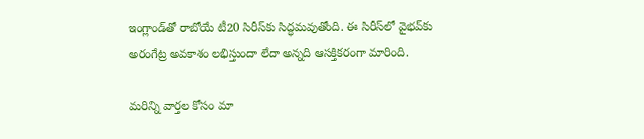ఇంగ్లాండ్‌తో రాబోయే టీ20 సిరీస్‌కు సిద్ధమవుతోంది. ఈ సిరీస్‌లో వైభవ్‌కు అరంగేట్ర అవకాశం లభిస్తుందా లేదా అన్నది ఆసక్తికరంగా మారింది.

మ‌రిన్ని వార్త‌ల కోసం మా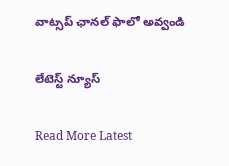వాట్స‌ప్ ఛాన‌ల్ ఫాలో అవ్వండి

లేటెస్ట్ న్యూస్‌

Read More Latest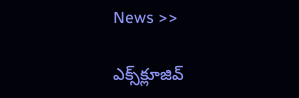News >>

ఎక్స్‌క్లూజివ్‌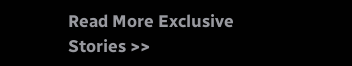Read More Exclusive Stories >>